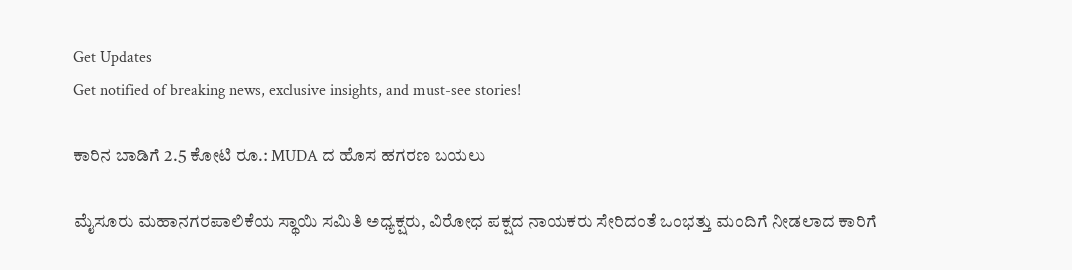Get Updates
Get notified of breaking news, exclusive insights, and must-see stories!

ಕಾರಿನ ಬಾಡಿಗೆ 2.5 ಕೋಟಿ ರೂ.: MUDA ದ ಹೊಸ ಹಗರಣ ಬಯಲು

ಮೈಸೂರು ಮಹಾನಗರಪಾಲಿಕೆಯ ಸ್ಥಾಯಿ ಸಮಿತಿ ಅಧ್ಯಕ್ಷರು, ವಿರೋಧ ಪಕ್ಷದ ನಾಯಕರು ಸೇರಿದಂತೆ ಒಂಭತ್ತು ಮಂದಿಗೆ ನೀಡಲಾದ ಕಾರಿಗೆ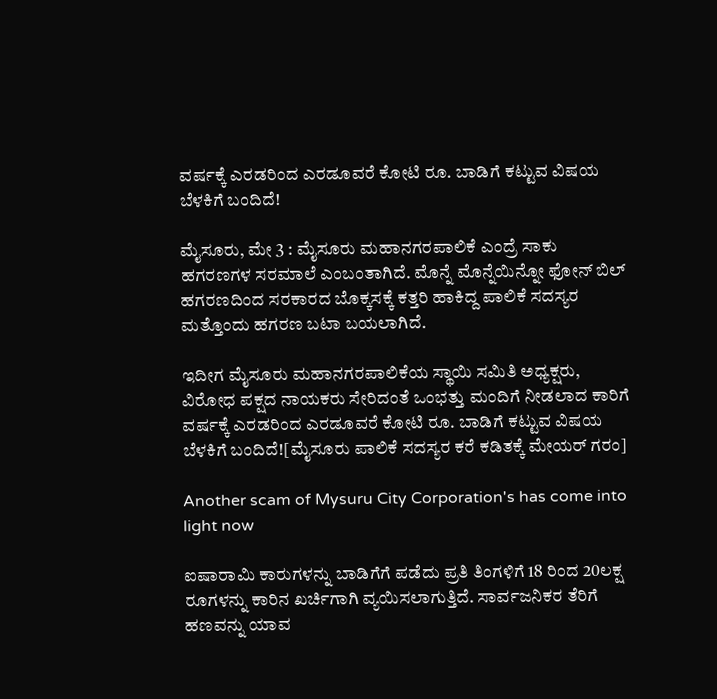ವರ್ಷಕ್ಕೆ ಎರಡರಿಂದ ಎರಡೂವರೆ ಕೋಟಿ ರೂ. ಬಾಡಿಗೆ ಕಟ್ಟುವ ವಿಷಯ ಬೆಳಕಿಗೆ ಬಂದಿದೆ!

ಮೈಸೂರು, ಮೇ 3 : ಮೈಸೂರು ಮಹಾನಗರಪಾಲಿಕೆ ಎಂದ್ರೆ ಸಾಕು ಹಗರಣಗಳ ಸರಮಾಲೆ ಎಂಬಂತಾಗಿದೆ. ಮೊನ್ನೆ ಮೊನ್ನೆಯಿನ್ನೋ ಫೋನ್ ಬಿಲ್ ಹಗರಣದಿಂದ ಸರಕಾರದ ಬೊಕ್ಕಸಕ್ಕೆ ಕತ್ತರಿ ಹಾಕಿದ್ದ ಪಾಲಿಕೆ ಸದಸ್ಯರ ಮತ್ತೊಂದು ಹಗರಣ ಬಟಾ ಬಯಲಾಗಿದೆ.

ಇದೀಗ ಮೈಸೂರು ಮಹಾನಗರಪಾಲಿಕೆಯ ಸ್ಥಾಯಿ ಸಮಿತಿ ಅಧ್ಯಕ್ಷರು, ವಿರೋಧ ಪಕ್ಷದ ನಾಯಕರು ಸೇರಿದಂತೆ ಒಂಭತ್ತು ಮಂದಿಗೆ ನೀಡಲಾದ ಕಾರಿಗೆ ವರ್ಷಕ್ಕೆ ಎರಡರಿಂದ ಎರಡೂವರೆ ಕೋಟಿ ರೂ. ಬಾಡಿಗೆ ಕಟ್ಟುವ ವಿಷಯ ಬೆಳಕಿಗೆ ಬಂದಿದೆ![ಮೈಸೂರು ಪಾಲಿಕೆ ಸದಸ್ಯರ ಕರೆ ಕಡಿತಕ್ಕೆ ಮೇಯರ್ ಗರಂ]

Another scam of Mysuru City Corporation's has come into light now

ಐಷಾರಾಮಿ ಕಾರುಗಳನ್ನು ಬಾಡಿಗೆಗೆ ಪಡೆದು ಪ್ರತಿ ತಿಂಗಳಿಗೆ 18 ರಿಂದ 20ಲಕ್ಷ ರೂಗಳನ್ನು ಕಾರಿನ ಖರ್ಚಿಗಾಗಿ ವ್ಯಯಿಸಲಾಗುತ್ತಿದೆ. ಸಾರ್ವಜನಿಕರ ತೆರಿಗೆ ಹಣವನ್ನು ಯಾವ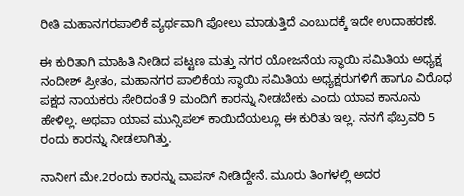ರೀತಿ ಮಹಾನಗರಪಾಲಿಕೆ ವ್ಯರ್ಥವಾಗಿ ಪೋಲು ಮಾಡುತ್ತಿದೆ ಎಂಬುದಕ್ಕೆ ಇದೇ ಉದಾಹರಣೆ.

ಈ ಕುರಿತಾಗಿ ಮಾಹಿತಿ ನೀಡಿದ ಪಟ್ಟಣ ಮತ್ತು ನಗರ ಯೋಜನೆಯ ಸ್ಥಾಯಿ ಸಮಿತಿಯ ಅಧ್ಯಕ್ಷ ನಂದೀಶ್ ಪ್ರೀತಂ, ಮಹಾನಗರ ಪಾಲಿಕೆಯ ಸ್ಥಾಯಿ ಸಮಿತಿಯ ಅಧ್ಯಕ್ಷರುಗಳಿಗೆ ಹಾಗೂ ವಿರೊಧ ಪಕ್ಷದ ನಾಯಕರು ಸೇರಿದಂತೆ 9 ಮಂದಿಗೆ ಕಾರನ್ನು ನೀಡಬೇಕು ಎಂದು ಯಾವ ಕಾನೂನು ಹೇಳಿಲ್ಲ. ಅಥವಾ ಯಾವ ಮುನ್ಸಿಪಲ್ ಕಾಯಿದೆಯಲ್ಲೂ ಈ ಕುರಿತು ಇಲ್ಲ. ನನಗೆ ಫೆಬ್ರವರಿ 5 ರಂದು ಕಾರನ್ನು ನೀಡಲಾಗಿತ್ತು.

ನಾನೀಗ ಮೇ.2ರಂದು ಕಾರನ್ನು ವಾಪಸ್ ನೀಡಿದ್ದೇನೆ. ಮೂರು ತಿಂಗಳಲ್ಲಿ ಅದರ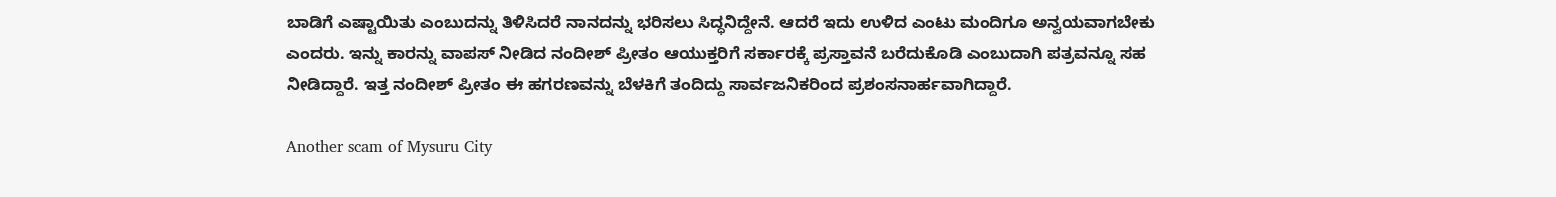ಬಾಡಿಗೆ ಎಷ್ಟಾಯಿತು ಎಂಬುದನ್ನು ತಿಳಿಸಿದರೆ ನಾನದನ್ನು ಭರಿಸಲು ಸಿದ್ಧನಿದ್ದೇನೆ. ಆದರೆ ಇದು ಉಳಿದ ಎಂಟು ಮಂದಿಗೂ ಅನ್ವಯವಾಗಬೇಕು ಎಂದರು. ಇನ್ನು ಕಾರನ್ನು ವಾಪಸ್ ನೀಡಿದ ನಂದೀಶ್ ಪ್ರೀತಂ ಆಯುಕ್ತರಿಗೆ ಸರ್ಕಾರಕ್ಕೆ ಪ್ರಸ್ತಾವನೆ ಬರೆದುಕೊಡಿ ಎಂಬುದಾಗಿ ಪತ್ರವನ್ನೂ ಸಹ ನೀಡಿದ್ದಾರೆ. ಇತ್ತ ನಂದೀಶ್ ಪ್ರೀತಂ ಈ ಹಗರಣವನ್ನು ಬೆಳಕಿಗೆ ತಂದಿದ್ದು ಸಾರ್ವಜನಿಕರಿಂದ ಪ್ರಶಂಸನಾರ್ಹವಾಗಿದ್ದಾರೆ.

Another scam of Mysuru City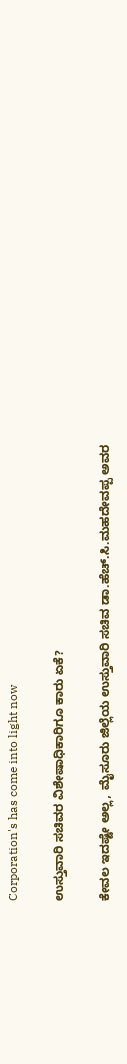Corporation's has come into light now

ಉಸ್ತುವಾರಿ ಸಚಿವರ ವಿಶೇಷಾಧಿಕಾರಿಗೂ ಕಾರು ಏಕೆ?

ಕೇವಲ ಇದಷ್ಟೇ ಅಲ್ಲ, ಮೈಸೂರು ಜಿಲ್ಲೆಯ ಉಸ್ತುವಾರಿ ಸಚಿವ ಡಾ.ಹೆಚ್.ಸಿ.ಮಹದೇವಪ್ಪ ಅವರ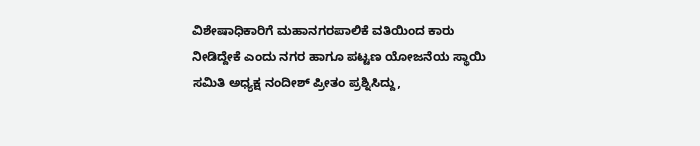ವಿಶೇಷಾಧಿಕಾರಿಗೆ ಮಹಾನಗರಪಾಲಿಕೆ ವತಿಯಿಂದ ಕಾರು ನೀಡಿದ್ದೇಕೆ ಎಂದು ನಗರ ಹಾಗೂ ಪಟ್ಟಣ ಯೋಜನೆಯ ಸ್ಥಾಯಿ ಸಮಿತಿ ಅಧ್ಯಕ್ಷ ನಂದೀಶ್ ಪ್ರೀತಂ ಪ್ರಶ್ನಿಸಿದ್ದು,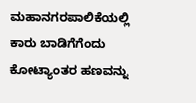ಮಹಾನಗರಪಾಲಿಕೆಯಲ್ಲಿ ಕಾರು ಬಾಡಿಗೆಗೆಂದು ಕೋಟ್ಯಾಂತರ ಹಣವನ್ನು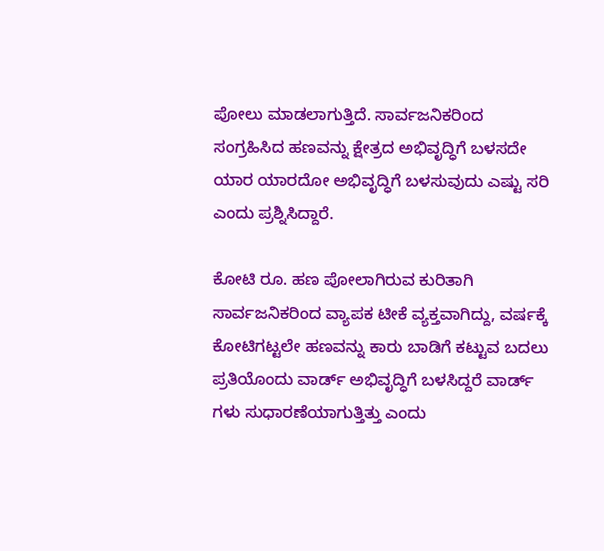ಪೋಲು ಮಾಡಲಾಗುತ್ತಿದೆ. ಸಾರ್ವಜನಿಕರಿಂದ ಸಂಗ್ರಹಿಸಿದ ಹಣವನ್ನು ಕ್ಷೇತ್ರದ ಅಭಿವೃದ್ಧಿಗೆ ಬಳಸದೇ ಯಾರ ಯಾರದೋ ಅಭಿವೃದ್ಧಿಗೆ ಬಳಸುವುದು ಎಷ್ಟು ಸರಿ ಎಂದು ಪ್ರಶ್ನಿಸಿದ್ದಾರೆ.

ಕೋಟಿ ರೂ. ಹಣ ಪೋಲಾಗಿರುವ ಕುರಿತಾಗಿ ಸಾರ್ವಜನಿಕರಿಂದ ವ್ಯಾಪಕ ಟೀಕೆ ವ್ಯಕ್ತವಾಗಿದ್ದು, ವರ್ಷಕ್ಕೆ ಕೋಟಿಗಟ್ಟಲೇ ಹಣವನ್ನು ಕಾರು ಬಾಡಿಗೆ ಕಟ್ಟುವ ಬದಲು ಪ್ರತಿಯೊಂದು ವಾರ್ಡ್ ಅಭಿವೃದ್ಧಿಗೆ ಬಳಸಿದ್ದರೆ ವಾರ್ಡ್ ಗಳು ಸುಧಾರಣೆಯಾಗುತ್ತಿತ್ತು ಎಂದು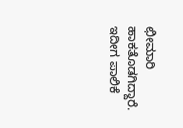ಛೀಮಾರಿ ಹಾಕತೊಡಗಿದ್ದಾರೆ. ಇದೀಗ ಪಾಲಿಕೆ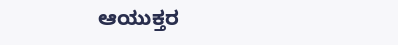ಆಯುಕ್ತರ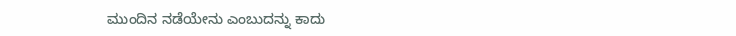ಮುಂದಿನ ನಡೆಯೇನು ಎಂಬುದನ್ನು ಕಾದು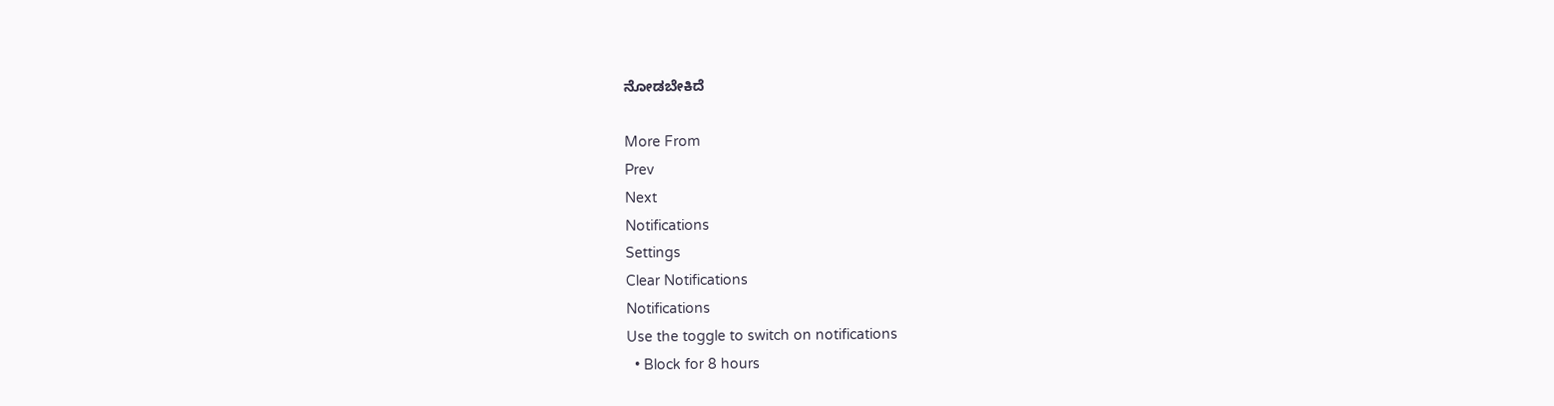ನೋಡಬೇಕಿದೆ

More From
Prev
Next
Notifications
Settings
Clear Notifications
Notifications
Use the toggle to switch on notifications
  • Block for 8 hours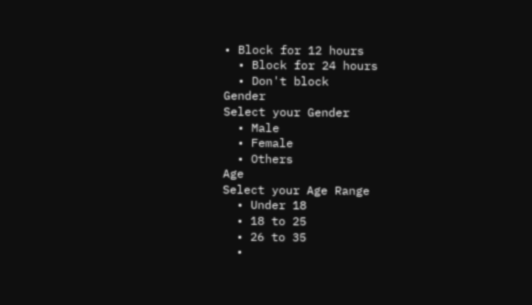• Block for 12 hours
  • Block for 24 hours
  • Don't block
Gender
Select your Gender
  • Male
  • Female
  • Others
Age
Select your Age Range
  • Under 18
  • 18 to 25
  • 26 to 35
  •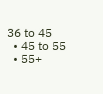36 to 45
  • 45 to 55
  • 55+